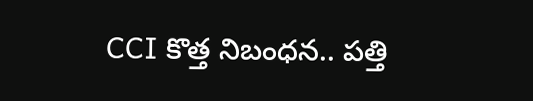CCI కొత్త నిబంధన.. పత్తి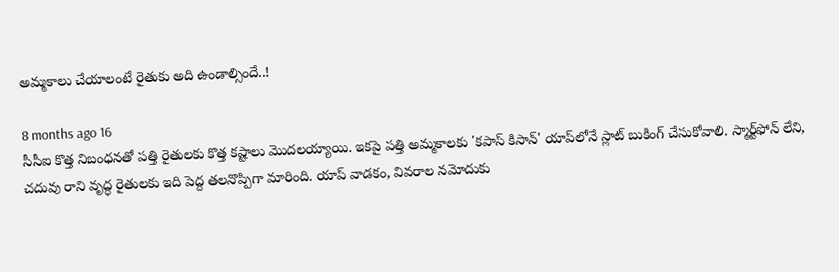అమ్మకాలు చేయాలంటే రైతుకు అది ఉండాల్సిందే..!

8 months ago 16
సీసీఐ కొత్త నిబంధనతో పత్తి రైతులకు కొత్త కష్టాలు మెుదలయ్యాయి. ఇకపై పత్తి అమ్మకాలకు 'కపాస్‌ కిసాన్‌' యాప్‌లోనే స్లాట్ బుకింగ్ చేసుకోవాలి. స్మార్ట్‌ఫోన్ లేని, చదువు రాని వృద్ధ రైతులకు ఇది పెద్ద తలనొప్పిగా మారింది. యాప్‌ వాడకం, వివరాల నమోదుకు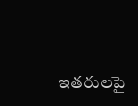ఇతరులపై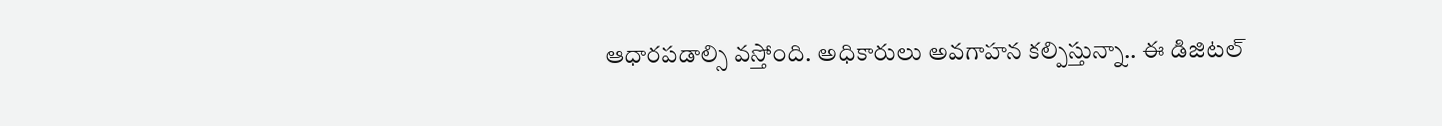ఆధారపడాల్సి వస్తోంది. అధికారులు అవగాహన కల్పిస్తున్నా.. ఈ డిజిటల్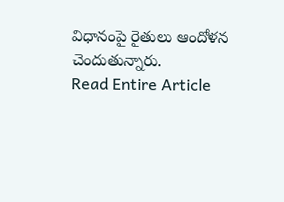విధానంపై రైతులు ఆందోళన చెందుతున్నారు.
Read Entire Article